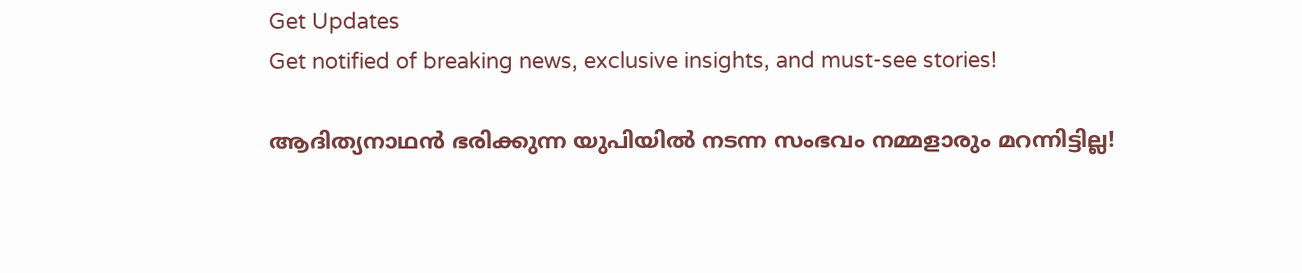Get Updates
Get notified of breaking news, exclusive insights, and must-see stories!

ആദിത്യനാഥൻ ഭരിക്കുന്ന യുപിയിൽ നടന്ന സംഭവം നമ്മളാരും മറന്നിട്ടില്ല!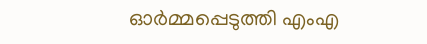ഓർമ്മപ്പെടുത്തി എംഎ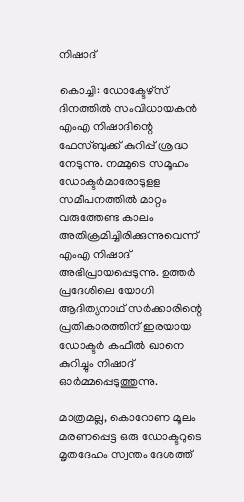നിഷാദ്

കൊച്ചി: ഡോക്ടേഴ്സ് ദിനത്തിൽ സംവിധായകൻ എംഎ നിഷാദിന്റെ ഫേസ്ബുക്ക് കുറിപ്പ് ശ്രദ്ധ നേടുന്നു. നമ്മുടെ സമൂഹം ഡോക്ടർമാരോടുളള സമീപനത്തിൽ മാറ്റം വരുത്തേണ്ട കാലം അതിക്രമിച്ചിരിക്കുന്നുവെന്ന് എംഎ നിഷാദ് അഭിപ്രായപ്പെടുന്നു. ഉത്തർ പ്രദേശിലെ യോഗി ആദിത്യനാഥ് സർക്കാരിന്റെ പ്രതികാരത്തിന് ഇരയായ ഡോക്ടർ കഫീൽ ഖാനെ കുറിച്ചും നിഷാദ് ഓർമ്മപ്പെടുത്തുന്നു.

മാത്രമല്ല, കൊറോണ മൂലം മരണപ്പെട്ട ഒരു ഡോക്ടറുടെ മൃതദേഹം സ്വന്തം ദേശത്ത്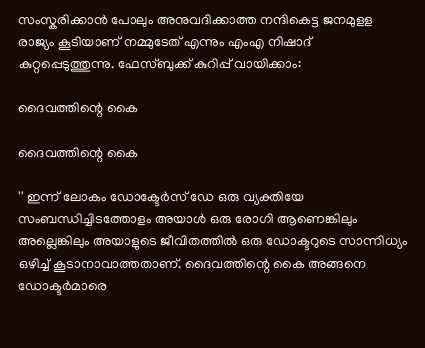സംസ്കരിക്കാൻ പോലും അനുവദിക്കാത്ത നന്ദികെട്ട ജനമുളള രാജ്യം കൂടിയാണ് നമ്മുടേത് എന്നും എംഎ നിഷാദ് കുറ്റപ്പെടുത്തുന്നു. ഫേസ്ബുക്ക് കുറിപ്പ് വായിക്കാം:

ദൈവത്തിന്റെ കൈ

ദൈവത്തിന്റെ കൈ

'' ഇന്ന് ലോകം ഡോക്ടേർസ് ഡേ ഒരു വ്യക്തിയേ സംബന്ധിച്ചിടത്തോളം അയാൾ ഒരു രോഗി ആണെങ്കിലും അല്ലെങ്കിലും അയാളുടെ ജീവിതത്തിൽ ഒരു ഡോക്ടറുടെ സാന്നിധ്യം ഒഴിച്ച് കൂടാനാവാത്തതാണ്. ദൈവത്തിന്റെ കൈ അങ്ങനെ ഡോക്ടർമാരെ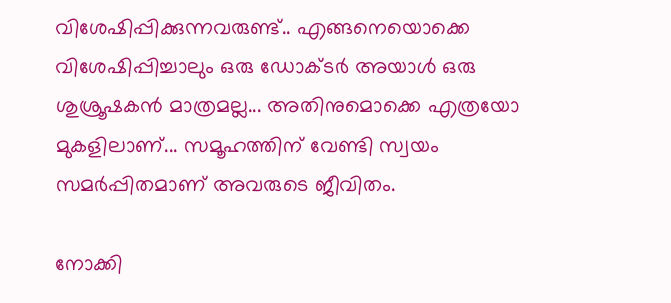വിശേഷിപ്പിക്കുന്നവരുണ്ട്.. എങ്ങനെയൊക്കെ വിശേഷിപ്പിച്ചാലും ഒരു ഡോക്ടർ അയാൾ ഒരു ശുശ്രൂഷകൻ മാത്രമല്ല... അതിനുമൊക്കെ എത്രയോ മുകളിലാണ്... സമൂഹത്തിന് വേണ്ടി സ്വയം സമർപ്പിതമാണ് അവരുടെ ജീവിതം.

നോക്കി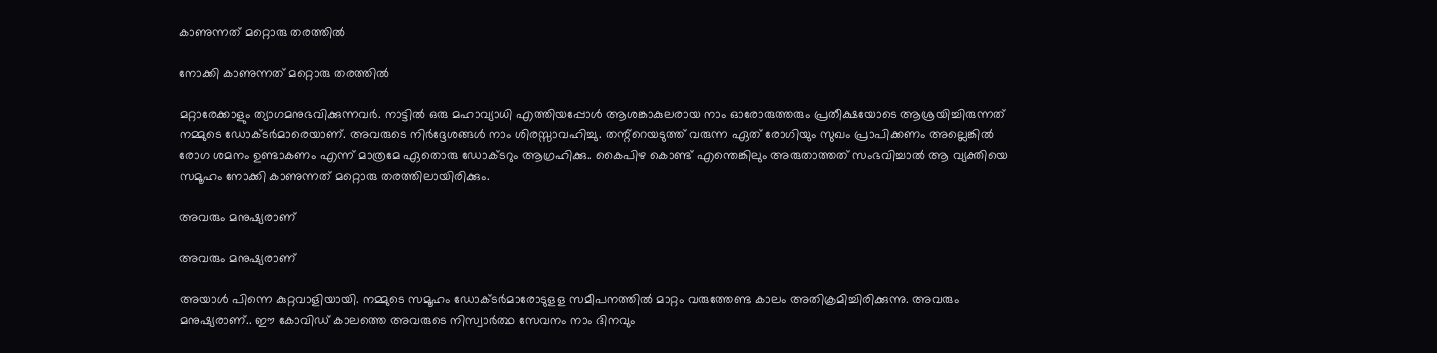കാണുന്നത് മറ്റൊരു തരത്തിൽ

നോക്കി കാണുന്നത് മറ്റൊരു തരത്തിൽ

മറ്റാരേക്കാളും ത്യാഗമനുഭവിക്കുന്നവർ. നാട്ടിൽ ഒരു മഹാവ്യാധി എത്തിയപ്പോൾ ആശങ്കാകുലരായ നാം ഓരോരുത്തരും പ്രതീക്ഷയോടെ ആശ്രയിച്ചിരുന്നത് നമ്മുടെ ഡോക്ടർമാരെയാണ്. അവരുടെ നിർദ്ദേശങ്ങൾ നാം ശിരസ്സാവഹിച്ചു. തന്റ്റെയടുത്ത് വരുന്ന ഏത് രോഗിയും സുഖം പ്രാപിക്കണം അല്ലെങ്കിൽ രോഗ ശമനം ഉണ്ടാകണം എന്ന് മാത്രമേ ഏതൊരു ഡോക്ടറും ആഗ്രഹിക്കു.. കൈപിഴ കൊണ്ട് എന്തെങ്കിലും അരുതാത്തത് സംഭവിച്ചാൽ ആ വ്യക്തിയെ സമൂഹം നോക്കി കാണുന്നത് മറ്റൊരു തരത്തിലായിരിക്കും.

അവരും മനുഷ്യരാണ്

അവരും മനുഷ്യരാണ്

അയാൾ പിന്നെ കുറ്റവാളിയായി. നമ്മുടെ സമൂഹം ഡോക്ടർമാരോടുളള സമീപനത്തിൽ മാറ്റം വരുത്തേണ്ട കാലം അതിക്രമിച്ചിരിക്കുന്നു. അവരും മനുഷ്യരാണ്.. ഈ കോവിഡ് കാലത്തെ അവരുടെ നിസ്വാർത്ഥ സേവനം നാം ദിനവും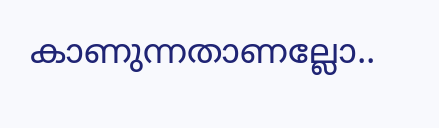കാണുന്നതാണല്ലോ..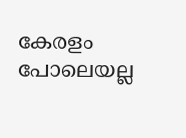കേരളം പോലെയല്ല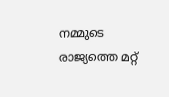നമ്മുടെ രാജ്യത്തെ മറ്റ്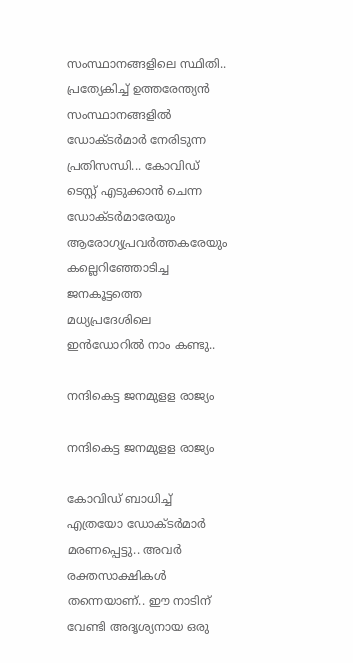സംസ്ഥാനങ്ങളിലെ സ്ഥിതി.. പ്രത്യേകിച്ച് ഉത്തരേന്ത്യൻ സംസ്ഥാനങ്ങളിൽ ഡോക്ടർമാർ നേരിടുന്ന പ്രതിസന്ധി... കോവിഡ് ടെസ്റ്റ് എടുക്കാൻ ചെന്ന ഡോക്ടർമാരേയും ആരോഗ്യപ്രവർത്തകരേയും കല്ലെറിഞ്ഞോടിച്ച ജനകൂട്ടത്തെ മധ്യപ്രദേശിലെ ഇൻഡോറിൽ നാം കണ്ടു..

നന്ദികെട്ട ജനമുളള രാജ്യം

നന്ദികെട്ട ജനമുളള രാജ്യം

കോവിഡ് ബാധിച്ച് എത്രയോ ഡോക്ടർമാർ മരണപ്പെട്ടു.. അവർ രക്തസാക്ഷികൾ തന്നെയാണ്.. ഈ നാടിന് വേണ്ടി അദൃശ്യനായ ഒരു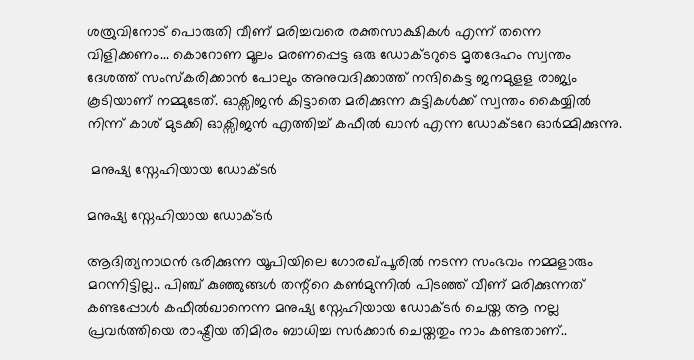ശത്രുവിനോട് പൊരുതി വീണ് മരിച്ചവരെ രക്തസാക്ഷികൾ എന്ന് തന്നെ വിളിക്കണം... കൊറോണ മൂലം മരണപ്പെട്ട ഒരു ഡോക്ടറുടെ മൃതദേഹം സ്വന്തം ദേശത്ത് സംസ്കരിക്കാൻ പോലും അനുവദിക്കാത്ത് നന്ദികെട്ട ജനമുളള രാജ്യം കൂടിയാണ് നമ്മുടേത്. ഓക്സിജൻ കിട്ടാതെ മരിക്കുന്ന കുട്ടികൾക്ക് സ്വന്തം കൈയ്യിൽ നിന്ന് കാശ് മുടക്കി ഓക്സിജൻ എത്തിച്ച് കഫീൽ ഖാൻ എന്ന ഡോക്ടറേ ഓർമ്മിക്കുന്നു.

 മനുഷ്യ സ്നേഹിയായ ഡോക്ടർ

മനുഷ്യ സ്നേഹിയായ ഡോക്ടർ

ആദിത്യനാഥൻ ഭരിക്കുന്ന യൂപിയിലെ ഗോരഖ്പൂരിൽ നടന്ന സംഭവം നമ്മളാരും മറന്നിട്ടില്ല.. പിഞ്ച് കുഞ്ഞുങ്ങൾ തന്റ്റെ കൺമുന്നിൽ പിടഞ്ഞ് വീണ് മരിക്കുന്നത് കണ്ടപ്പോൾ കഫീൽഖാനെന്ന മനുഷ്യ സ്നേഹിയായ ഡോക്ടർ ചെയ്ത ആ നല്ല പ്രവർത്തിയെ രാഷ്ട്രീയ തിമിരം ബാധിച്ച സർക്കാർ ചെയ്തതും നാം കണ്ടതാണ്..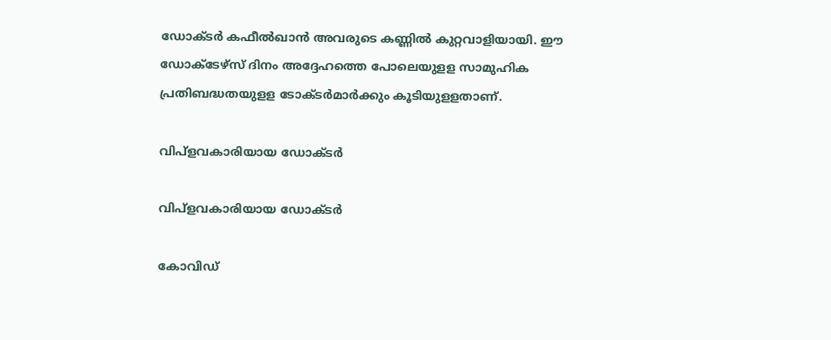ഡോക്ടർ കഫീൽഖാൻ അവരുടെ കണ്ണിൽ കുറ്റവാളിയായി. ഈ ഡോക്ടേഴ്സ് ദിനം അദ്ദേഹത്തെ പോലെയുളള സാമുഹിക പ്രതിബദ്ധതയുളള ടോക്ടർമാർക്കും കൂടിയുളളതാണ്.

വിപ്ളവകാരിയായ ഡോക്ടർ

വിപ്ളവകാരിയായ ഡോക്ടർ

കോവിഡ്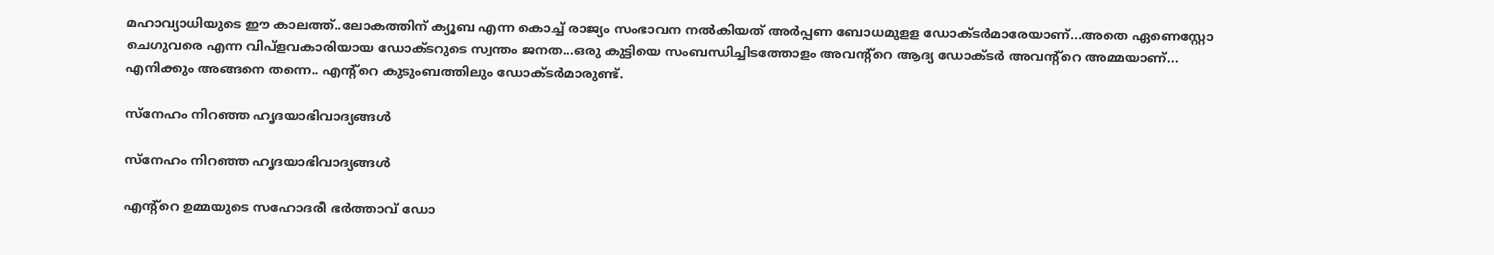മഹാവ്യാധിയുടെ ഈ കാലത്ത്..ലോകത്തിന് ക്യൂബ എന്ന കൊച്ച് രാജ്യം സംഭാവന നൽകിയത് അർപ്പണ ബോധമുളള ഡോക്ടർമാരേയാണ്...അതെ ഏണെസ്റ്റോ ചെഗുവരെ എന്ന വിപ്ളവകാരിയായ ഡോക്ടറുടെ സ്വന്തം ജനത...ഒരു കുട്ടിയെ സംബന്ധിച്ചിടത്തോളം അവന്റ്റെ ആദ്യ ഡോക്ടർ അവന്റ്റെ അമ്മയാണ്... എനിക്കും അങ്ങനെ തന്നെ.. എന്റ്റെ കുടുംബത്തിലും ഡോക്ടർമാരുണ്ട്.

സ്നേഹം നിറഞ്ഞ ഹൃദയാഭിവാദ്യങ്ങൾ

സ്നേഹം നിറഞ്ഞ ഹൃദയാഭിവാദ്യങ്ങൾ

എന്റ്റെ ഉമ്മയുടെ സഹോദരീ ഭർത്താവ് ഡോ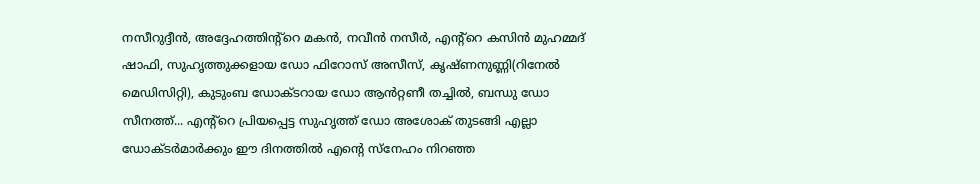നസീറുദ്ദീൻ, അദ്ദേഹത്തിന്റ്റെ മകൻ, നവീൻ നസീർ, എന്റ്റെ കസിൻ മുഹമ്മദ് ഷാഫി, സുഹൃത്തുക്കളായ ഡോ ഫിറോസ് അസീസ്, കൃഷ്ണനുണ്ണി(റിനേൽ മെഡിസിറ്റി), കുടുംബ ഡോക്ടറായ ഡോ ആൻറ്റണീ തച്ചിൽ, ബന്ധു ഡോ സീനത്ത്... എന്റ്റെ പ്രിയപ്പെട്ട സുഹൃത്ത് ഡോ അശോക് തുടങ്ങി എല്ലാ ഡോക്ടർമാർക്കും ഈ ദിനത്തിൽ എന്റെ സ്നേഹം നിറഞ്ഞ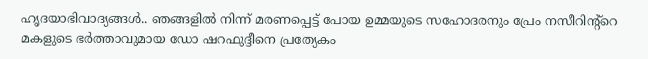ഹൃദയാഭിവാദ്യങ്ങൾ.. ഞങ്ങളിൽ നിന്ന് മരണപ്പെട്ട് പോയ ഉമ്മയുടെ സഹോദരനും പ്രേം നസീറിന്റ്റെ മകളുടെ ഭർത്താവുമായ ഡോ ഷറഫുദ്ദീനെ പ്രത്യേകം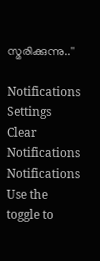സ്മരിക്കുന്നു..''

Notifications
Settings
Clear Notifications
Notifications
Use the toggle to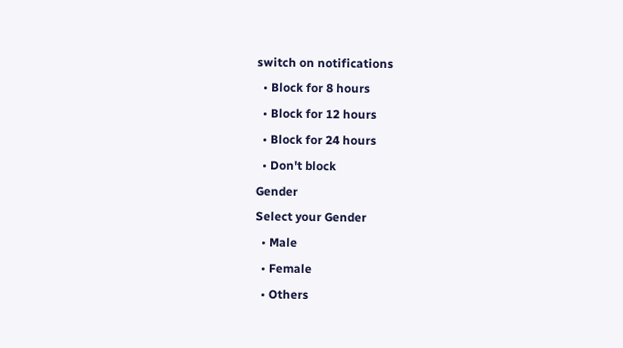switch on notifications
  • Block for 8 hours
  • Block for 12 hours
  • Block for 24 hours
  • Don't block
Gender
Select your Gender
  • Male
  • Female
  • Others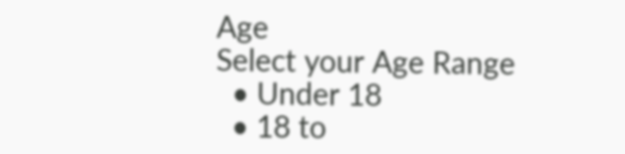Age
Select your Age Range
  • Under 18
  • 18 to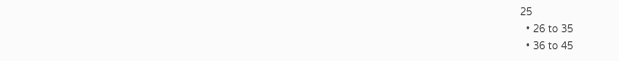25
  • 26 to 35
  • 36 to 45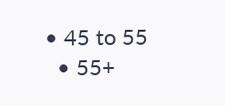• 45 to 55
  • 55+